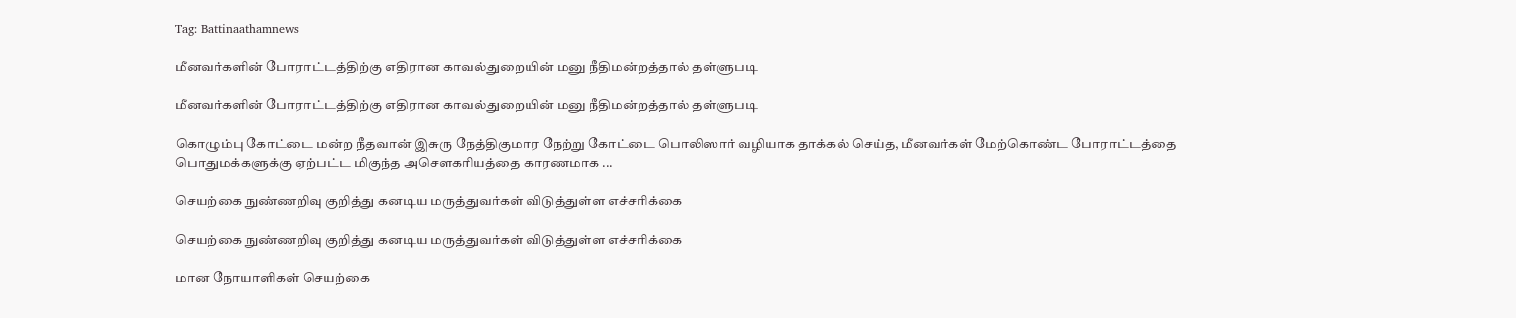Tag: Battinaathamnews

மீனவர்களின் போராட்டத்திற்கு எதிரான காவல்துறையின் மனு நீதிமன்றத்தால் தள்ளுபடி

மீனவர்களின் போராட்டத்திற்கு எதிரான காவல்துறையின் மனு நீதிமன்றத்தால் தள்ளுபடி

கொழும்பு கோட்டை மன்ற நீதவான் இசுரு நேத்திகுமார நேற்று கோட்டை பொலிஸார் வழியாக தாக்கல் செய்த, மீனவர்கள் மேற்கொண்ட போராட்டத்தை பொதுமக்களுக்கு ஏற்பட்ட மிகுந்த அசௌகரியத்தை காரணமாக ...

செயற்கை நுண்ணறிவு குறித்து கனடிய மருத்துவர்கள் விடுத்துள்ள எச்சரிக்கை

செயற்கை நுண்ணறிவு குறித்து கனடிய மருத்துவர்கள் விடுத்துள்ள எச்சரிக்கை

மான நோயாளிகள் செயற்கை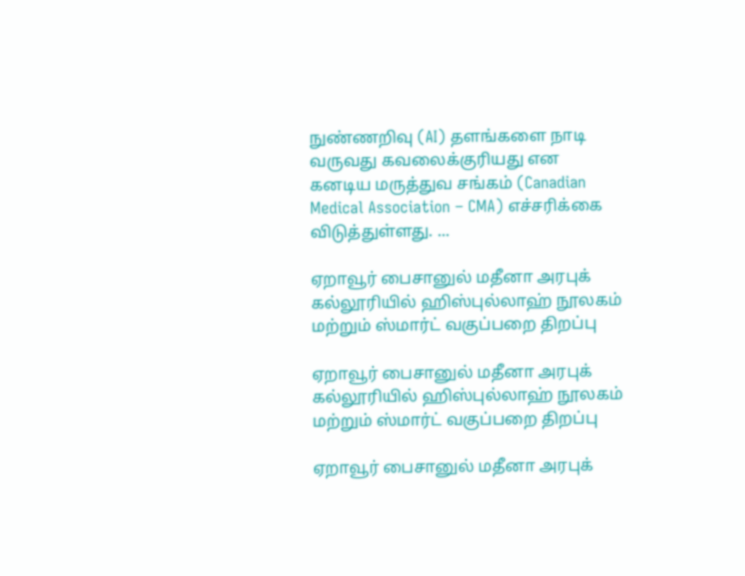நுண்ணறிவு (AI) தளங்களை நாடி வருவது கவலைக்குரியது என கனடிய மருத்துவ சங்கம் (Canadian Medical Association – CMA) எச்சரிக்கை விடுத்துள்ளது. ...

ஏறாவூர் பைசானுல் மதீனா அரபுக் கல்லூரியில் ஹிஸ்புல்லாஹ் நூலகம் மற்றும் ஸ்மார்ட் வகுப்பறை திறப்பு

ஏறாவூர் பைசானுல் மதீனா அரபுக் கல்லூரியில் ஹிஸ்புல்லாஹ் நூலகம் மற்றும் ஸ்மார்ட் வகுப்பறை திறப்பு

ஏறாவூர் பைசானுல் மதீனா அரபுக்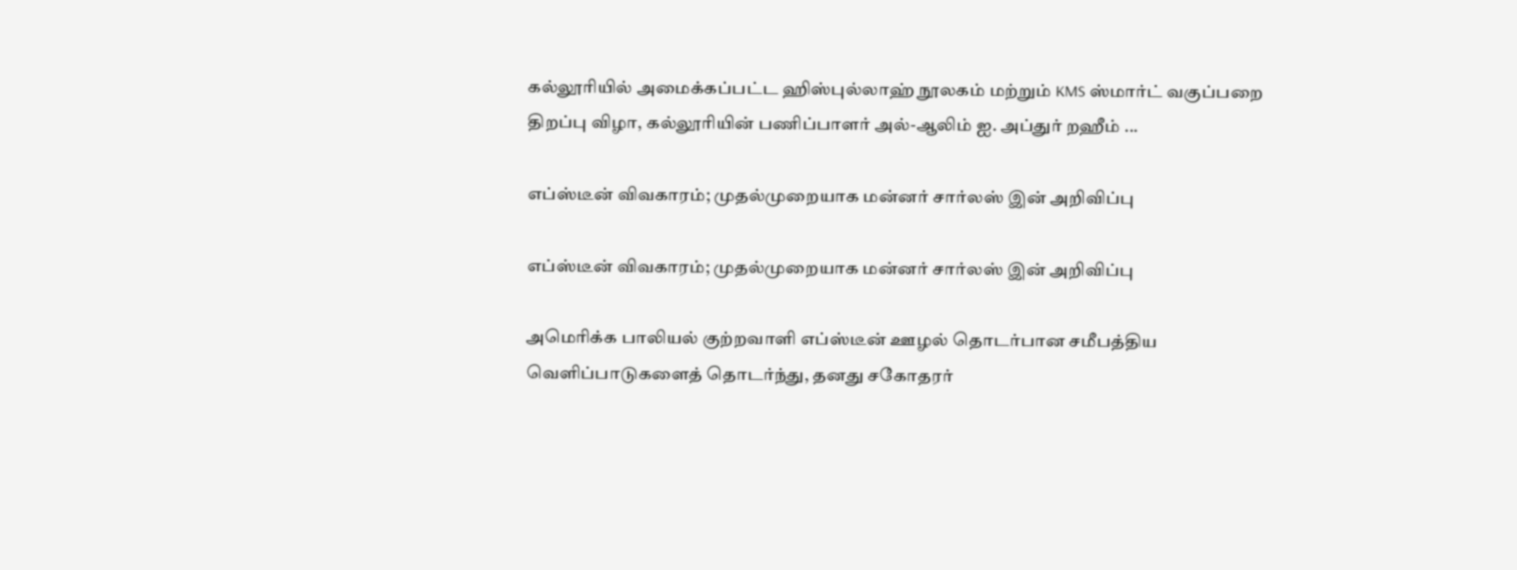கல்லூரியில் அமைக்கப்பட்ட ஹிஸ்புல்லாஹ் நூலகம் மற்றும் KMS ஸ்மார்ட் வகுப்பறை திறப்பு விழா, கல்லூரியின் பணிப்பாளர் அல்-ஆலிம் ஐ. அப்துர் றஹீம் ...

எப்ஸ்டீன் விவகாரம்; முதல்முறையாக மன்னர் சார்லஸ் இன் அறிவிப்பு

எப்ஸ்டீன் விவகாரம்; முதல்முறையாக மன்னர் சார்லஸ் இன் அறிவிப்பு

அமெரிக்க பாலியல் குற்றவாளி எப்ஸ்டீன் ஊழல் தொடர்பான சமீபத்திய வெளிப்பாடுகளைத் தொடர்ந்து, தனது சகோதரர்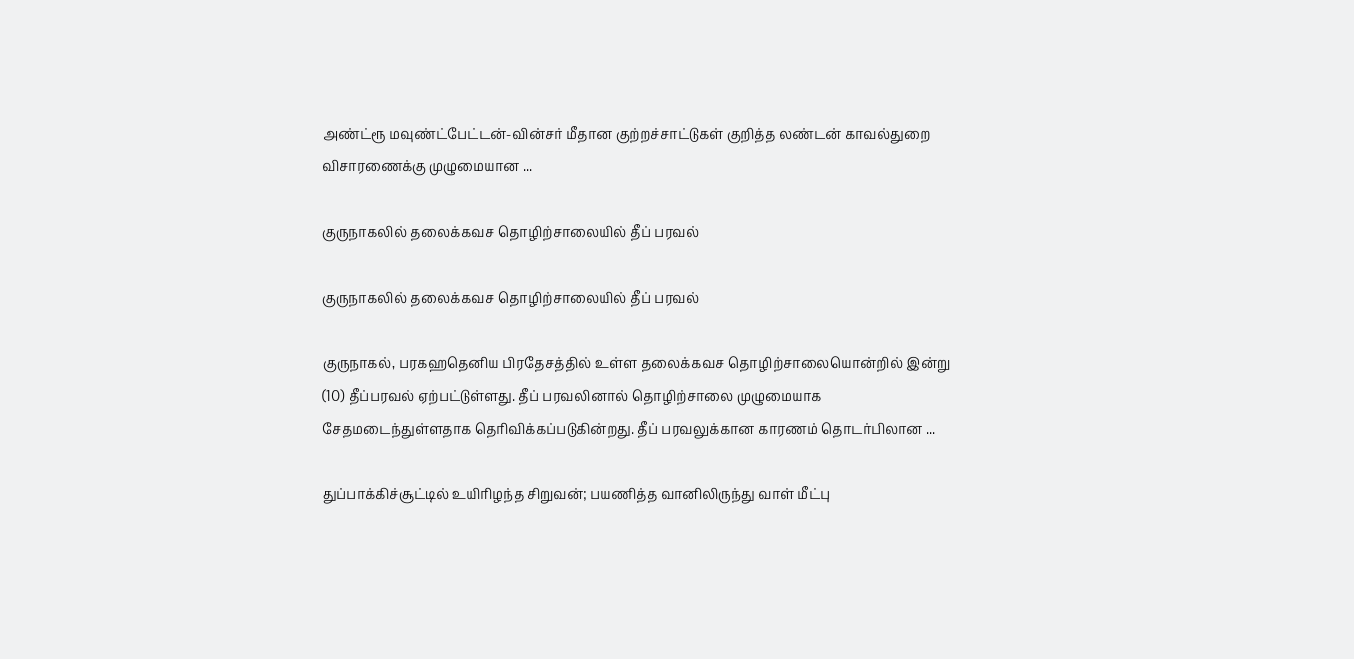அண்ட்ரூ மவுண்ட்பேட்டன்-வின்சர் மீதான குற்றச்சாட்டுகள் குறித்த லண்டன் காவல்துறை விசாரணைக்கு முழுமையான ...

குருநாகலில் தலைக்கவச தொழிற்சாலையில் தீப் பரவல்

குருநாகலில் தலைக்கவச தொழிற்சாலையில் தீப் பரவல்

குருநாகல், பரகஹதெனிய பிரதேசத்தில் உள்ள தலைக்கவச தொழிற்சாலையொன்றில் இன்று (10) தீப்பரவல் ஏற்பட்டுள்ளது. தீப் பரவலினால் தொழிற்சாலை முழுமையாக சேதமடைந்துள்ளதாக தெரிவிக்கப்படுகின்றது. தீப் பரவலுக்கான காரணம் தொடர்பிலான ...

துப்பாக்கிச்சூட்டில் உயிரிழந்த சிறுவன்; பயணித்த வானிலிருந்து வாள் மீட்பு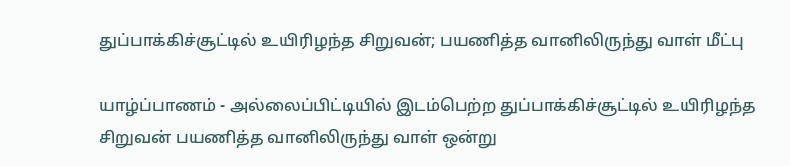துப்பாக்கிச்சூட்டில் உயிரிழந்த சிறுவன்; பயணித்த வானிலிருந்து வாள் மீட்பு

யாழ்ப்பாணம் - அல்லைப்பிட்டியில் இடம்பெற்ற துப்பாக்கிச்சூட்டில் உயிரிழந்த சிறுவன் பயணித்த வானிலிருந்து வாள் ஒன்று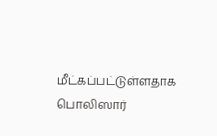மீட்கப்பட்டுள்ளதாக பொலிஸார்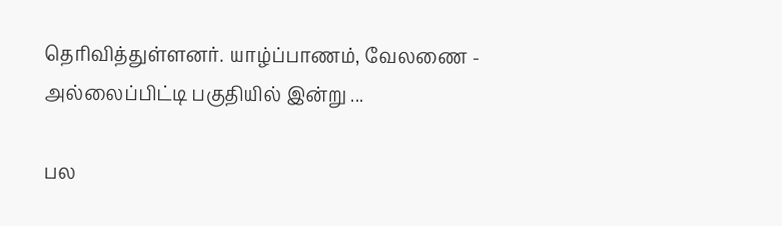தெரிவித்துள்ளனர். யாழ்ப்பாணம், வேலணை - அல்லைப்பிட்டி பகுதியில் இன்று ...

பல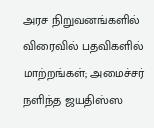அரச நிறுவனங்களில் விரைவில் பதவிகளில் மாற்றங்கள்; அமைச்சர் நளிந்த ஜயதிஸ்ஸ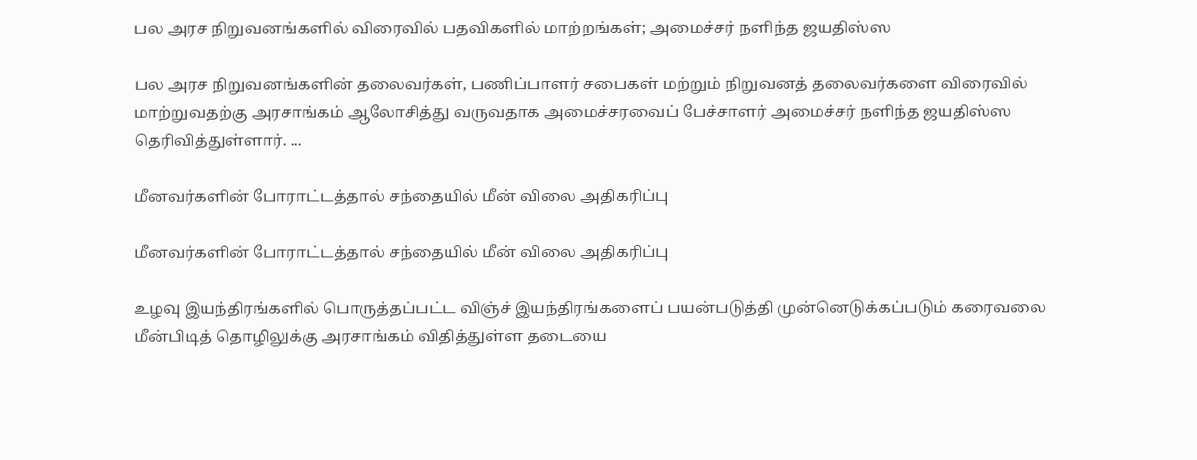பல அரச நிறுவனங்களில் விரைவில் பதவிகளில் மாற்றங்கள்; அமைச்சர் நளிந்த ஜயதிஸ்ஸ

பல அரச நிறுவனங்களின் தலைவர்கள், பணிப்பாளர் சபைகள் மற்றும் நிறுவனத் தலைவர்களை விரைவில் மாற்றுவதற்கு அரசாங்கம் ஆலோசித்து வருவதாக அமைச்சரவைப் பேச்சாளர் அமைச்சர் நளிந்த ஜயதிஸ்ஸ தெரிவித்துள்ளார். ...

மீனவர்களின் போராட்டத்தால் சந்தையில் மீன் விலை அதிகரிப்பு

மீனவர்களின் போராட்டத்தால் சந்தையில் மீன் விலை அதிகரிப்பு

உழவு இயந்திரங்களில் பொருத்தப்பட்ட விஞ்ச் இயந்திரங்களைப் பயன்படுத்தி முன்னெடுக்கப்படும் கரைவலை மீன்பிடித் தொழிலுக்கு அரசாங்கம் விதித்துள்ள தடையை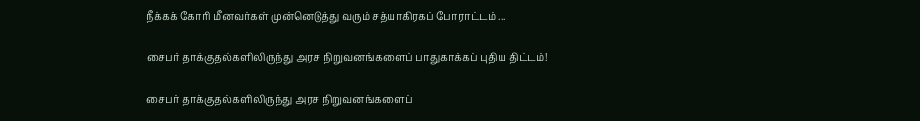நீக்கக் கோரி மீனவர்கள் முன்னெடுத்து வரும் சத்யாகிரகப் போராட்டம் ...

சைபர் தாக்குதல்களிலிருந்து அரச நிறுவனங்களைப் பாதுகாக்கப் புதிய திட்டம்!

சைபர் தாக்குதல்களிலிருந்து அரச நிறுவனங்களைப்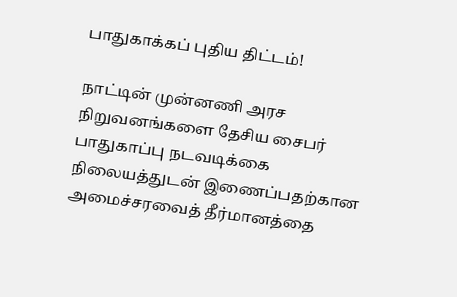பாதுகாக்கப் புதிய திட்டம்!

நாட்டின் முன்னணி அரச நிறுவனங்களை தேசிய சைபர் பாதுகாப்பு நடவடிக்கை நிலையத்துடன் இணைப்பதற்கான அமைச்சரவைத் தீர்மானத்தை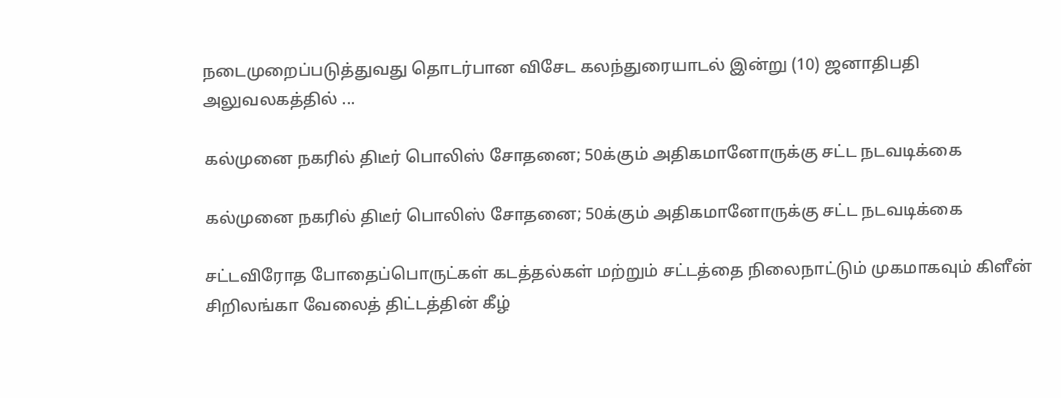நடைமுறைப்படுத்துவது தொடர்பான விசேட கலந்துரையாடல் இன்று (10) ஜனாதிபதி அலுவலகத்தில் ...

கல்முனை நகரில் திடீர் பொலிஸ் சோதனை; 50க்கும் அதிகமானோருக்கு சட்ட நடவடிக்கை

கல்முனை நகரில் திடீர் பொலிஸ் சோதனை; 50க்கும் அதிகமானோருக்கு சட்ட நடவடிக்கை

சட்டவிரோத போதைப்பொருட்கள் கடத்தல்கள் மற்றும் சட்டத்தை நிலைநாட்டும் முகமாகவும் கிளீன் சிறிலங்கா வேலைத் திட்டத்தின் கீழ்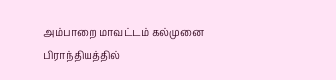அம்பாறை மாவட்டம் கல்முனை பிராந்தியத்தில்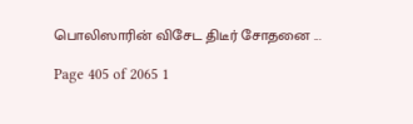பொலிஸாரின் விசேட திடீர் சோதனை ...

Page 405 of 2065 1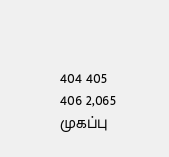404 405 406 2,065
முகப்பு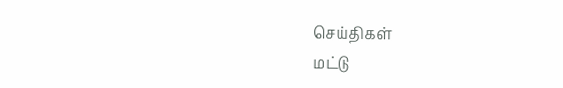செய்திகள்
மட்டு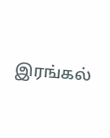இரங்கல்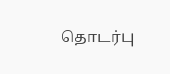தொடர்பு